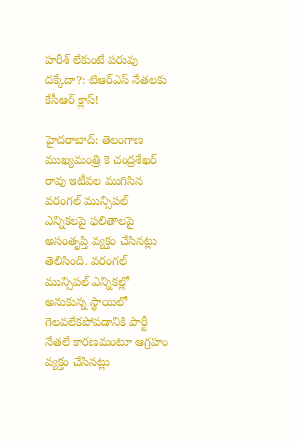హరీశ్ లేకుంటే పరువు దక్కేదా?: టిఆర్ఎస్ నేతలకు కేసీఆర్ క్లాస్!

హైదరాబాద్: తెలంగాణ ముఖ్యమంత్రి కె చంద్రశేఖర్ రావు ఇటీవల ముగిసిన వరంగల్ మున్సిపల్ ఎన్నికలపై ఫలితాలపై అసంతృప్తి వ్యక్తం చేసినట్లు తెలిసింది. వరంగల్ మున్సిపల్ ఎన్నికల్లో అనుకున్న స్థాయిలో గెలవలేకపోవడానికి పార్టీ నేతలే కారణమంటూ ఆగ్రహం వ్యక్తం చేసినట్లు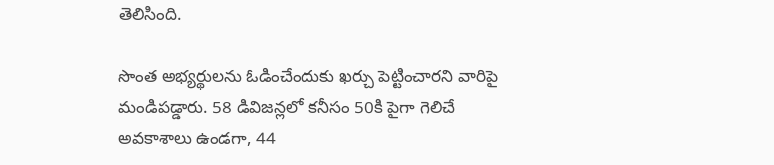తెలిసింది.

సొంత అభ్యర్థులను ఓడించేందుకు ఖర్చు పెట్టించారని వారిపై మండిపడ్డారు. 58 డివిజన్లలో కనీసం 50కి పైగా గెలిచే అవకాశాలు ఉండగా, 44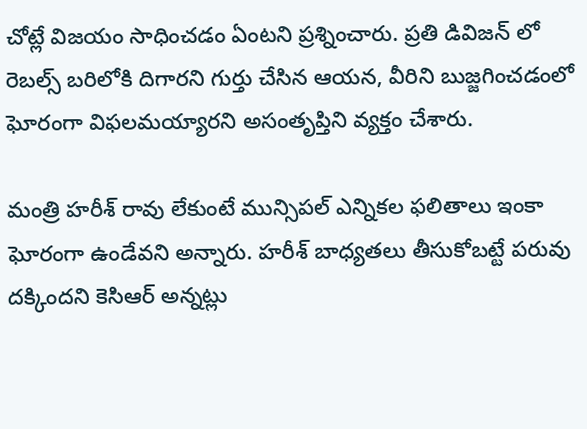చోట్లే విజయం సాధించడం ఏంటని ప్రశ్నించారు. ప్రతి డివిజన్ లో రెబల్స్ బరిలోకి దిగారని గుర్తు చేసిన ఆయన, వీరిని బుజ్జగించడంలో ఘోరంగా విఫలమయ్యారని అసంతృప్తిని వ్యక్తం చేశారు.

మంత్రి హరీశ్ రావు లేకుంటే మున్సిపల్ ఎన్నికల ఫలితాలు ఇంకా ఘోరంగా ఉండేవని అన్నారు. హరీశ్ బాధ్యతలు తీసుకోబట్టే పరువు దక్కిందని కెసిఆర్ అన్నట్లు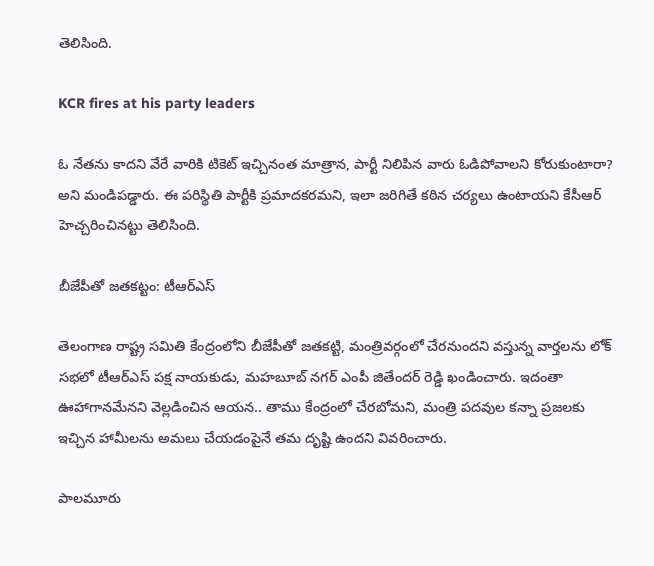తెలిసింది.

KCR fires at his party leaders

ఓ నేతను కాదని వేరే వారికి టికెట్ ఇచ్చినంత మాత్రాన, పార్టీ నిలిపిన వారు ఓడిపోవాలని కోరుకుంటారా? అని మండిపడ్డారు. ఈ పరిస్థితి పార్టీకి ప్రమాదకరమని, ఇలా జరిగితే కఠిన చర్యలు ఉంటాయని కేసీఆర్ హెచ్చరించినట్టు తెలిసింది.

బీజేపీతో జతకట్టం: టీఆర్ఎస్

తెలంగాణ రాష్ట్ర సమితి కేంద్రంలోని బీజేపీతో జతకట్టి, మంత్రివర్గంలో చేరనుందని వస్తున్న వార్తలను లోక్‌ సభలో టీఆర్‌ఎస్ పక్ష నాయకుడు, మహబూబ్‌ నగర్ ఎంపీ జితేందర్‌ రెడ్డి ఖండించారు. ఇదంతా ఊహాగానమేనని వెల్లడించిన ఆయన.. తాము కేంద్రంలో చేరబోమని, మంత్రి పదవుల కన్నా ప్రజలకు ఇచ్చిన హామీలను అమలు చేయడంపైనే తమ దృష్టి ఉందని వివరించారు.

పాలమూరు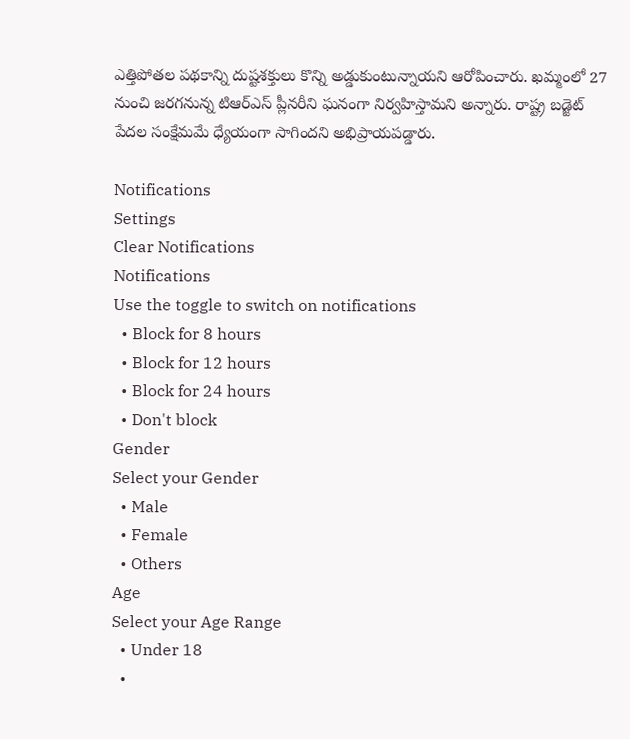ఎత్తిపోతల పథకాన్ని దుష్టశక్తులు కొన్ని అడ్డుకుంటున్నాయని ఆరోపించారు. ఖమ్మంలో 27 నుంచి జరగనున్న టిఆర్ఎస్ ప్లీనరీని ఘనంగా నిర్వహిస్తామని అన్నారు. రాష్ట్ర బడ్జెట్ పేదల సంక్షేమమే ధ్యేయంగా సాగిందని అభిప్రాయపడ్డారు.

Notifications
Settings
Clear Notifications
Notifications
Use the toggle to switch on notifications
  • Block for 8 hours
  • Block for 12 hours
  • Block for 24 hours
  • Don't block
Gender
Select your Gender
  • Male
  • Female
  • Others
Age
Select your Age Range
  • Under 18
  •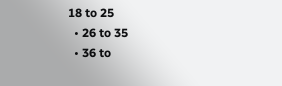18 to 25
  • 26 to 35
  • 36 to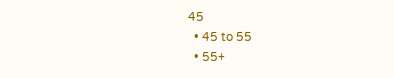45
  • 45 to 55
  • 55+